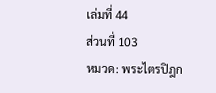เล่มที่ 44
ส่วนที่ 103
หมวด: พระไตรปิฎก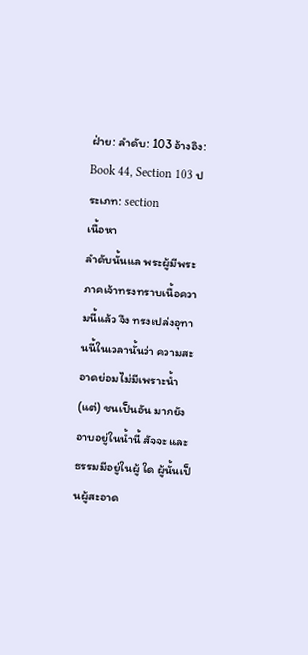ฝ่าย: ลำดับ: 103 อ้างอิง: Book 44, Section 103 ประเภท: section
เนื้อหา
ลำดับนั้นแล พระผู้มีพระภาคเจ้าทรงทราบเนื้อความนี้แล้ว จึง ทรงเปล่งอุทานนี้ในเวลานั้นว่า ความสะอาดย่อมไม่มีเพราะน้ำ (แต่) ชนเป็นอัน มากยังอาบอยู่ในน้ำนี้ สัจจะ และธรรมมีอยู่ในผู้ ใด ผู้นั้นเป็นผู้สะอาด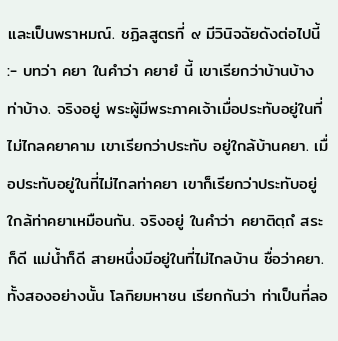และเป็นพราหมณ์. ชฏิลสูตรที่ ๙ มีวินิจฉัยดังต่อไปนี้ :- บทว่า คยา ในคำว่า คยายํ นี้ เขาเรียกว่าบ้านบ้าง ท่าบ้าง. จริงอยู่ พระผู้มีพระภาคเจ้าเมื่อประทับอยู่ในที่ไม่ไกลคยาคาม เขาเรียกว่าประทับ อยู่ใกล้บ้านคยา. เมื่อประทับอยู่ในที่ไม่ไกลท่าคยา เขาก็เรียกว่าประทับอยู่ ใกล้ท่าคยาเหมือนกัน. จริงอยู่ ในคำว่า คยาติตฺถํ สระก็ดี แม่น้ำก็ดี สายหนึ่งมีอยู่ในที่ไม่ไกลบ้าน ชื่อว่าคยา. ทั้งสองอย่างนั้น โลกิยมหาชน เรียกกันว่า ท่าเป็นที่ลอ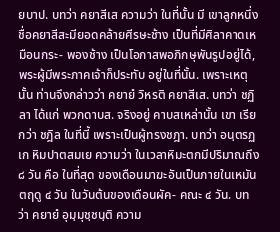ยบาป. บทว่า คยาสีเส ความว่า ในที่นั้น มี เขาลูกหนึ่งชื่อคยาสีสะมียอดคล้ายศีรษะช้าง เป็นที่มีศิลาคาดเหมือนกระ- พองช้าง เป็นโอกาสพอภิกษุพันรูปอยู่ได้, พระผู้มีพระภาคเจ้าก็ประทับ อยู่ในที่นั้น. เพราะเหตุนั้น ท่านจึงกล่าวว่า คยายํ วิหรติ คยาสีเส. บทว่า ชฏิลา ได้แก่ พวกดาบส. จริงอยู่ คาบสเหล่านั้น เขา เรียกว่า ชฎิล ในที่นี้ เพราะเป็นผู้ทรงชฎา. บทว่า อนฺตรฏเก หิมปาตสมเย ความว่า ในเวลาหิมะตกมีปริมาณถึง ๘ วัน คือ ในที่สุด ของเดือนมาฆะอันเป็นภายในเหมันตฤดู ๔ วัน ในวันต้นของเดือนผัค- คณะ ๔ วัน. บทว่า คยายํ อุมฺมุชฺชนฺติ ความ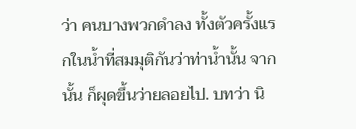ว่า คนบางพวกดำลง ทั้งตัวครั้งแรกในน้ำที่สมมุติกันว่าท่าน้ำนั้น จากนั้น ก็ผุดขึ้นว่ายลอยไป. บทว่า นิ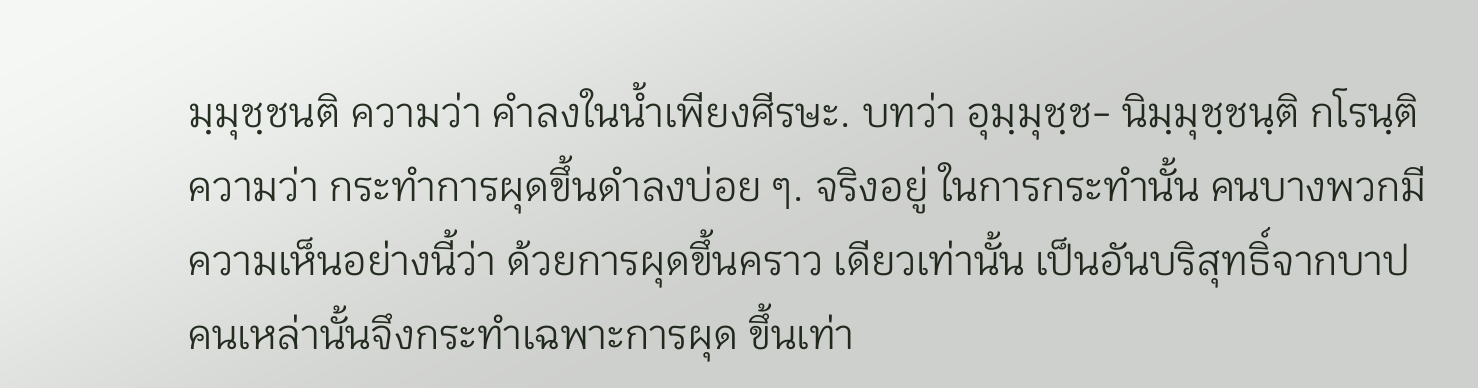มฺมุชฺชนติ ความว่า คำลงในน้ำเพียงศีรษะ. บทว่า อุมฺมุชฺช- นิมฺมุชฺชนฺติ กโรนฺติ ความว่า กระทำการผุดขึ้นดำลงบ่อย ๆ. จริงอยู่ ในการกระทำนั้น คนบางพวกมีความเห็นอย่างนี้ว่า ด้วยการผุดขึ้นคราว เดียวเท่านั้น เป็นอันบริสุทธิ์จากบาป คนเหล่านั้นจึงกระทำเฉพาะการผุด ขึ้นเท่า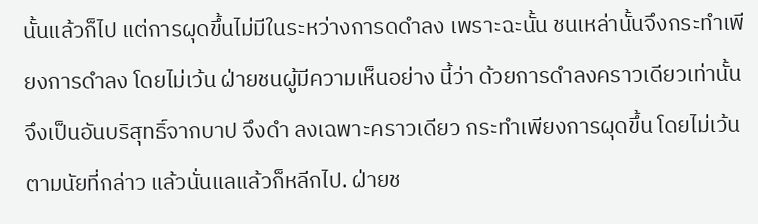นั้นแล้วก็ไป แต่การผุดขึ้นไม่มีในระหว่างการดดำลง เพราะฉะนั้น ชนเหล่านั้นจึงกระทำเพียงการดำลง โดยไม่เว้น ฝ่ายชนผู้มีความเห็นอย่าง นี้ว่า ด้วยการดำลงคราวเดียวเท่านั้น จึงเป็นอันบริสุทธิ์จากบาป จึงดำ ลงเฉพาะคราวเดียว กระทำเพียงการผุดขึ้น โดยไม่เว้น ตามนัยที่กล่าว แล้วนั่นแลแล้วก็หลีกไป. ฝ่ายช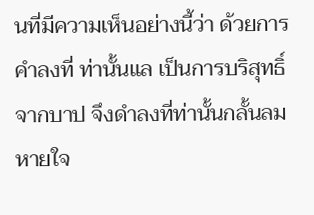นที่มีความเห็นอย่างนี้ว่า ด้วยการคำลงที่ ท่านั้นแล เป็นการบริสุทธิ์จากบาป จึงดำลงที่ท่านั้นกลั้นลมหายใจ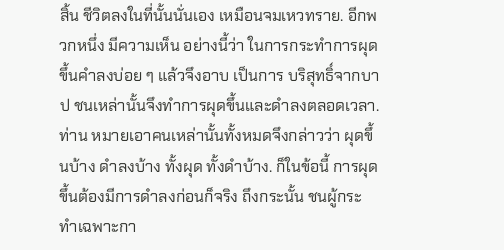สิ้น ชีวิตลงในที่นั้นนั่นเอง เหมือนจมเหวทราย. อีกพวกหนึ่ง มีความเห็น อย่างนี้ว่า ในการกระทำการผุดขึ้นคำลงบ่อย ๆ แล้วจึงอาบ เป็นการ บริสุทธิ์จากบาป ชนเหล่านั้นจึงทำการผุดขึ้นและดำลงตลอดเวลา. ท่าน หมายเอาคนเหล่านั้นทั้งหมดจึงกล่าวว่า ผุดขึ้นบ้าง ดำลงบ้าง ทั้งผุด ทั้งดำบ้าง. ก็ในข้อนี้ การผุดขึ้นต้องมีการดำลงก่อนก็จริง ถึงกระนั้น ชนผู้กระทำเฉพาะกา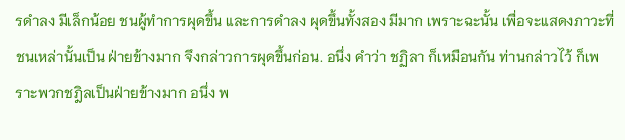รดำลง มีเล็กน้อย ชนผู้ทำการผุดขึ้น และการดำลง ผุดขึ้นทั้งสอง มีมาก เพราะฉะนั้น เพื่อจะแสดงภาวะที่ชนเหล่านั้นเป็น ฝ่ายข้างมาก จึงกล่าวการผุดขึ้นก่อน. อนึ่ง คำว่า ชฏิลา ก็เหมือนกัน ท่านกล่าวไว้ ก็เพราะพวกชฎิลเป็นฝ่ายข้างมาก อนึ่ง พ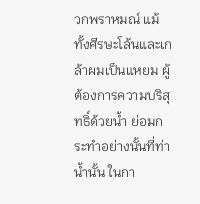วกพราหมณ์ แม้ทั้งศีรษะโล้นและเกล้าผมเป็นแหยม ผู้ต้องการความบริสุทธิ์ด้วยน้ำ ย่อมกระทำอย่างนั้นที่ท่าน้ำนั้น ในกา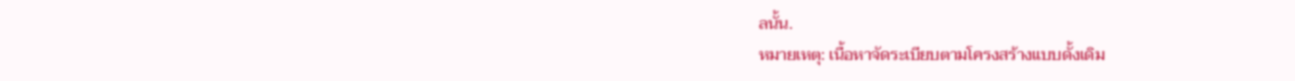ลนั้น.
หมายเหตุ: เนื้อหาจัดระเบียบตามโครงสร้างแบบดั้งเดิม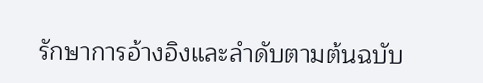รักษาการอ้างอิงและลำดับตามต้นฉบับ